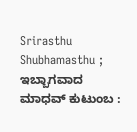Srirasthu Shubhamasthu ; ಇಬ್ಬಾಗವಾದ ಮಾಧವ್ ಕುಟುಂಬ :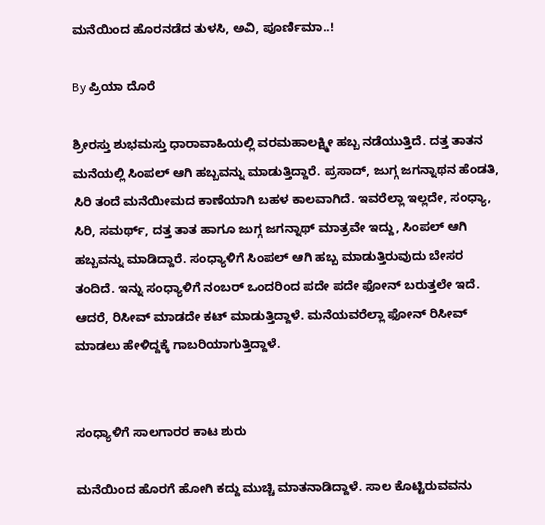ಮನೆಯಿಂದ ಹೊರನಡೆದ ತುಳಸಿ, ಅವಿ, ಪೂರ್ಣಿಮಾ..!

By ಪ್ರಿಯಾ ದೊರೆ

ಶ್ರೀರಸ್ತು ಶುಭಮಸ್ತು ಧಾರಾವಾಹಿಯಲ್ಲಿ ವರಮಹಾಲಕ್ಷ್ಮೀ ಹಬ್ಬ ನಡೆಯುತ್ತಿದೆ. ದತ್ತ ತಾತನ ಮನೆಯಲ್ಲಿ ಸಿಂಪಲ್ ಆಗಿ ಹಬ್ಬವನ್ನು ಮಾಡುತ್ತಿದ್ದಾರೆ. ಪ್ರಸಾದ್, ಜುಗ್ಗ ಜಗನ್ನಾಥನ ಹೆಂಡತಿ, ಸಿರಿ ತಂದೆ ಮನೆಯೀಮದ ಕಾಣೆಯಾಗಿ ಬಹಳ ಕಾಲವಾಗಿದೆ. ಇವರೆಲ್ಲಾ ಇಲ್ಲದೇ, ಸಂಧ್ಯಾ, ಸಿರಿ, ಸಮರ್ಥ್, ದತ್ತ ತಾತ ಹಾಗೂ ಜುಗ್ಗ ಜಗನ್ನಾಥ್ ಮಾತ್ರವೇ ಇದ್ದು, ಸಿಂಪಲ್ ಆಗಿ ಹಬ್ಬವನ್ನು ಮಾಡಿದ್ದಾರೆ. ಸಂಧ್ಯಾಳಿಗೆ ಸಿಂಪಲ್ ಆಗಿ ಹಬ್ಬ ಮಾಡುತ್ತಿರುವುದು ಬೇಸರ ತಂದಿದೆ. ಇನ್ನು ಸಂಧ್ಯಾಳಿಗೆ ನಂಬರ್ ಒಂದರಿಂದ ಪದೇ ಪದೇ ಫೋನ್ ಬರುತ್ತಲೇ ಇದೆ. ಆದರೆ, ರಿಸೀವ್ ಮಾಡದೇ ಕಟ್ ಮಾಡುತ್ತಿದ್ದಾಳೆ. ಮನೆಯವರೆಲ್ಲಾ ಫೋನ್ ರಿಸೀವ್ ಮಾಡಲು ಹೇಳಿದ್ದಕ್ಕೆ ಗಾಬರಿಯಾಗುತ್ತಿದ್ದಾಳೆ.


ಸಂಧ್ಯಾಳಿಗೆ ಸಾಲಗಾರರ ಕಾಟ ಶುರು

ಮನೆಯಿಂದ ಹೊರಗೆ ಹೋಗಿ ಕದ್ದು ಮುಚ್ಚಿ ಮಾತನಾಡಿದ್ದಾಳೆ. ಸಾಲ ಕೊಟ್ಟಿರುವವನು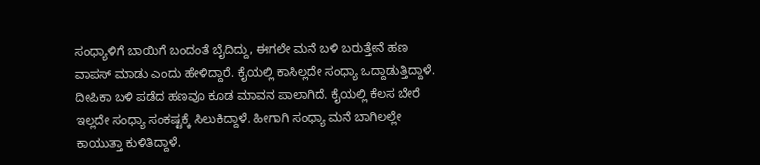ಸಂಧ್ಯಾಳಿಗೆ ಬಾಯಿಗೆ ಬಂದಂತೆ ಬೈದಿದ್ದು, ಈಗಲೇ ಮನೆ ಬಳಿ ಬರುತ್ತೇನೆ ಹಣ ವಾಪಸ್ ಮಾಡು ಎಂದು ಹೇಳಿದ್ದಾರೆ. ಕೈಯಲ್ಲಿ ಕಾಸಿಲ್ಲದೇ ಸಂಧ್ಯಾ ಒದ್ದಾಡುತ್ತಿದ್ದಾಳೆ. ದೀಪಿಕಾ ಬಳಿ ಪಡೆದ ಹಣವೂ ಕೂಡ ಮಾವನ ಪಾಲಾಗಿದೆ. ಕೈಯಲ್ಲಿ ಕೆಲಸ ಬೇರೆ ಇಲ್ಲದೇ ಸಂಧ್ಯಾ ಸಂಕಷ್ಟಕ್ಕೆ ಸಿಲುಕಿದ್ದಾಳೆ. ಹೀಗಾಗಿ ಸಂಧ್ಯಾ ಮನೆ ಬಾಗಿಲಲ್ಲೇ ಕಾಯುತ್ತಾ ಕುಳಿತಿದ್ದಾಳೆ.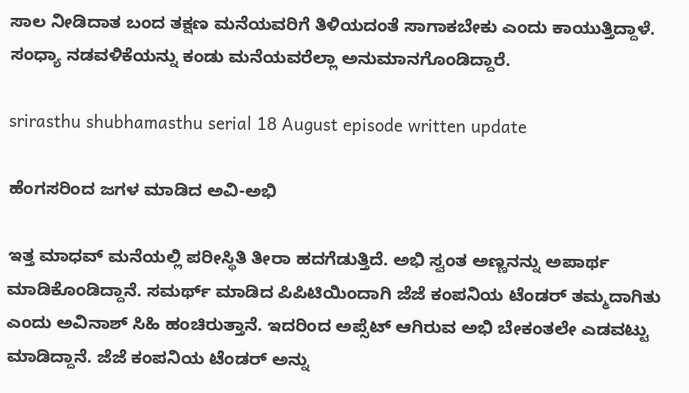ಸಾಲ ನೀಡಿದಾತ ಬಂದ ತಕ್ಷಣ ಮನೆಯವರಿಗೆ ತಿಳಿಯದಂತೆ ಸಾಗಾಕಬೇಕು ಎಂದು ಕಾಯುತ್ತಿದ್ದಾಳೆ. ಸಂಧ್ಯಾ ನಡವಳಿಕೆಯನ್ನು ಕಂಡು ಮನೆಯವರೆಲ್ಲಾ ಅನುಮಾನಗೊಂಡಿದ್ದಾರೆ.

srirasthu shubhamasthu serial 18 August episode written update

ಹೆಂಗಸರಿಂದ ಜಗಳ ಮಾಡಿದ ಅವಿ-ಅಭಿ

ಇತ್ತ ಮಾಧವ್ ಮನೆಯಲ್ಲಿ ಪರೀಸ್ಥಿತಿ ತೀರಾ ಹದಗೆಡುತ್ತಿದೆ. ಅಭಿ ಸ್ವಂತ ಅಣ್ಣನನ್ನು ಅಪಾರ್ಥ ಮಾಡಿಕೊಂಡಿದ್ದಾನೆ. ಸಮರ್ಥ್ ಮಾಡಿದ ಪಿಪಿಟಿಯಿಂದಾಗಿ ಜೆಜೆ ಕಂಪನಿಯ ಟೆಂಡರ್ ತಮ್ಮದಾಗಿತು ಎಂದು ಅವಿನಾಶ್ ಸಿಹಿ ಹಂಚಿರುತ್ತಾನೆ. ಇದರಿಂದ ಅಪ್ಸೆಟ್ ಆಗಿರುವ ಅಭಿ ಬೇಕಂತಲೇ ಎಡವಟ್ಟು ಮಾಡಿದ್ದಾನೆ. ಜೆಜೆ ಕಂಪನಿಯ ಟೆಂಡರ್ ಅನ್ನು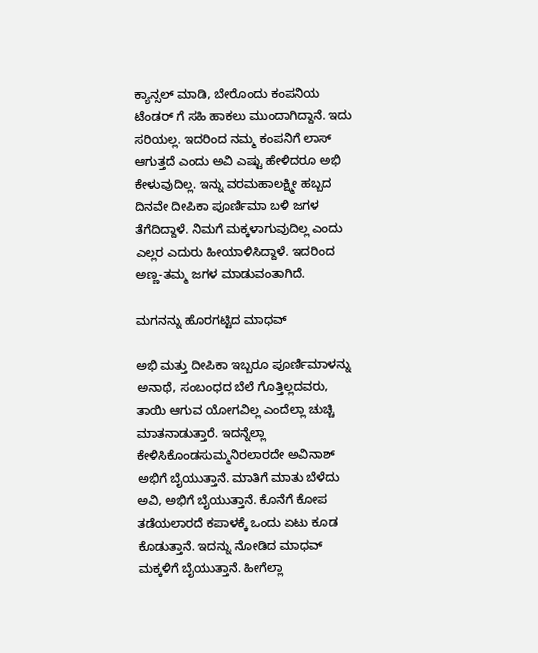ಕ್ಯಾನ್ಸಲ್ ಮಾಡಿ, ಬೇರೊಂದು ಕಂಪನಿಯ ಟೆಂಡರ್ ಗೆ ಸಹಿ ಹಾಕಲು ಮುಂದಾಗಿದ್ದಾನೆ. ಇದು ಸರಿಯಲ್ಲ. ಇದರಿಂದ ನಮ್ಮ ಕಂಪನಿಗೆ ಲಾಸ್ ಆಗುತ್ತದೆ ಎಂದು ಅವಿ ಎಷ್ಟು ಹೇಳಿದರೂ ಅಭಿ ಕೇಳುವುದಿಲ್ಲ. ಇನ್ನು ವರಮಹಾಲಕ್ಷ್ಮೀ ಹಬ್ಬದ ದಿನವೇ ದೀಪಿಕಾ ಪೂರ್ಣಿಮಾ ಬಳಿ ಜಗಳ ತೆಗೆದಿದ್ದಾಳೆ. ನಿಮಗೆ ಮಕ್ಕಳಾಗುವುದಿಲ್ಲ ಎಂದು ಎಲ್ಲರ ಎದುರು ಹೀಯಾಳಿಸಿದ್ದಾಳೆ. ಇದರಿಂದ ಅಣ್ಣ-ತಮ್ಮ ಜಗಳ ಮಾಡುವಂತಾಗಿದೆ.

ಮಗನನ್ನು ಹೊರಗಟ್ಟಿದ ಮಾಧವ್

ಅಭಿ ಮತ್ತು ದೀಪಿಕಾ ಇಬ್ಬರೂ ಪೂರ್ಣಿಮಾಳನ್ನು ಅನಾಥೆ, ಸಂಬಂಧದ ಬೆಲೆ ಗೊತ್ತಿಲ್ಲದವರು, ತಾಯಿ ಆಗುವ ಯೋಗವಿಲ್ಲ ಎಂದೆಲ್ಲಾ ಚುಚ್ಚಿ ಮಾತನಾಡುತ್ತಾರೆ. ಇದನ್ನೆಲ್ಲಾ ಕೇಳಿಸಿಕೊಂಡಸುಮ್ಮನಿರಲಾರದೇ ಅವಿನಾಶ್ ಅಭಿಗೆ ಬೈಯುತ್ತಾನೆ. ಮಾತಿಗೆ ಮಾತು ಬೆಳೆದು ಅವಿ, ಅಭಿಗೆ ಬೈಯುತ್ತಾನೆ. ಕೊನೆಗೆ ಕೋಪ ತಡೆಯಲಾರದೆ ಕಪಾಳಕ್ಕೆ ಒಂದು ಏಟು ಕೂಡ ಕೊಡುತ್ತಾನೆ. ಇದನ್ನು ನೋಡಿದ ಮಾಧವ್ ಮಕ್ಕಳಿಗೆ ಬೈಯುತ್ತಾನೆ. ಹೀಗೆಲ್ಲಾ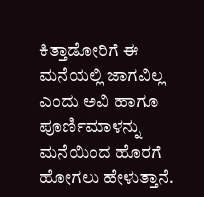ಕಿತ್ತಾಡೋರಿಗೆ ಈ ಮನೆಯಲ್ಲಿ ಜಾಗವಿಲ್ಲ ಎಂದು ಅವಿ ಹಾಗೂ ಪೂರ್ಣಿಮಾಳನ್ನು ಮನೆಯಿಂದ ಹೊರಗೆ ಹೋಗಲು ಹೇಳುತ್ತಾನೆ.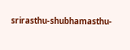srirasthu-shubhamasthu-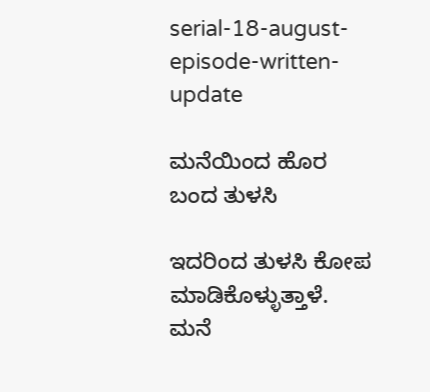serial-18-august-episode-written-update

ಮನೆಯಿಂದ ಹೊರ ಬಂದ ತುಳಸಿ

ಇದರಿಂದ ತುಳಸಿ ಕೋಪ ಮಾಡಿಕೊಳ್ಳುತ್ತಾಳೆ. ಮನೆ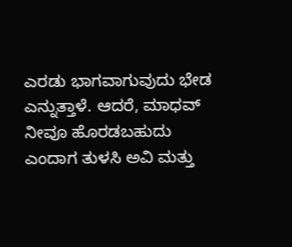ಎರಡು ಭಾಗವಾಗುವುದು ಭೇಡ ಎನ್ನುತ್ತಾಳೆ. ಆದರೆ, ಮಾಧವ್ ನೀವೂ ಹೊರಡಬಹುದು ಎಂದಾಗ ತುಳಸಿ ಅವಿ ಮತ್ತು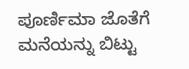ಪೂರ್ಣಿಮಾ ಜೊತೆಗೆ ಮನೆಯನ್ನು ಬಿಟ್ಟು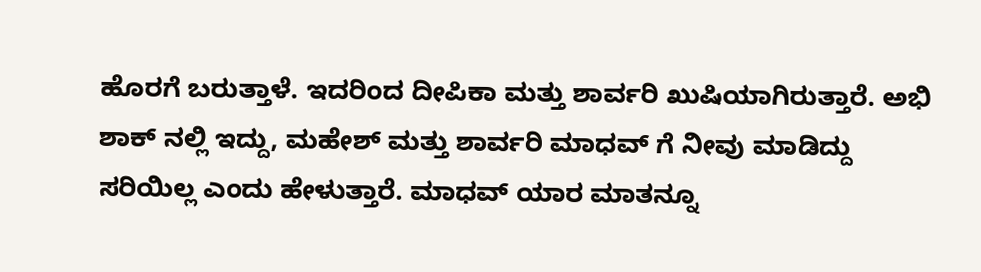ಹೊರಗೆ ಬರುತ್ತಾಳೆ. ಇದರಿಂದ ದೀಪಿಕಾ ಮತ್ತು ಶಾರ್ವರಿ ಖುಷಿಯಾಗಿರುತ್ತಾರೆ. ಅಭಿ ಶಾಕ್ ನಲ್ಲಿ ಇದ್ದು, ಮಹೇಶ್ ಮತ್ತು ಶಾರ್ವರಿ ಮಾಧವ್ ಗೆ ನೀವು ಮಾಡಿದ್ದು ಸರಿಯಿಲ್ಲ ಎಂದು ಹೇಳುತ್ತಾರೆ. ಮಾಧವ್ ಯಾರ ಮಾತನ್ನೂ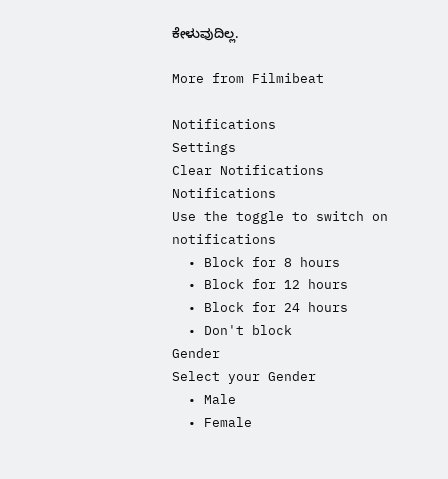ಕೇಳುವುದಿಲ್ಲ.

More from Filmibeat

Notifications
Settings
Clear Notifications
Notifications
Use the toggle to switch on notifications
  • Block for 8 hours
  • Block for 12 hours
  • Block for 24 hours
  • Don't block
Gender
Select your Gender
  • Male
  • Female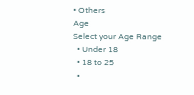• Others
Age
Select your Age Range
  • Under 18
  • 18 to 25
  •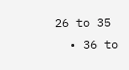26 to 35
  • 36 to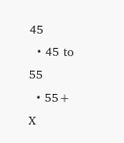45
  • 45 to 55
  • 55+
X